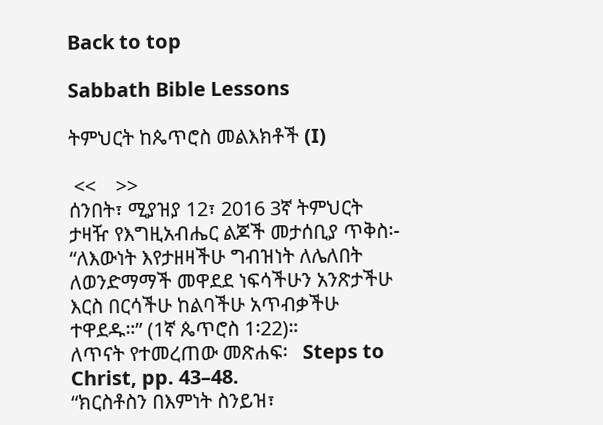Back to top

Sabbath Bible Lessons

ትምህርት ከጴጥሮስ መልእክቶች (I)

 <<    >>
ሰንበት፣ ሚያዝያ 12፣ 2016 3ኛ ትምህርት
ታዛዥ የእግዚአብሔር ልጆች መታሰቢያ ጥቅስ፡- “ለእውነት እየታዘዛችሁ ግብዝነት ለሌለበት ለወንድማማች መዋደደ ነፍሳችሁን አንጽታችሁ እርስ በርሳችሁ ከልባችሁ አጥብቃችሁ ተዋደዱ።” (1ኛ ጴጥሮስ 1፡22)።
ለጥናት የተመረጠው መጽሐፍ፡   Steps to Christ, pp. 43–48.
“ክርስቶስን በእምነት ስንይዝ፣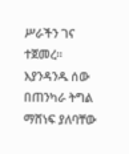ሥራችን ገና ተጀመረ። እያንዳንዱ ሰው በጠንካራ ትግል ማሸነፍ ያለባቸው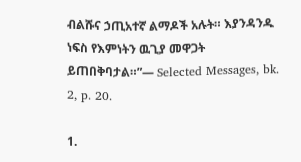ብልሹና ኃጢአተኛ ልማዶች አሉት። እያንዳንዱ ነፍስ የእምነትን ዉጊያ መዋጋት ይጠበቅባታል።”— Selected Messages, bk. 2, p. 20.

1.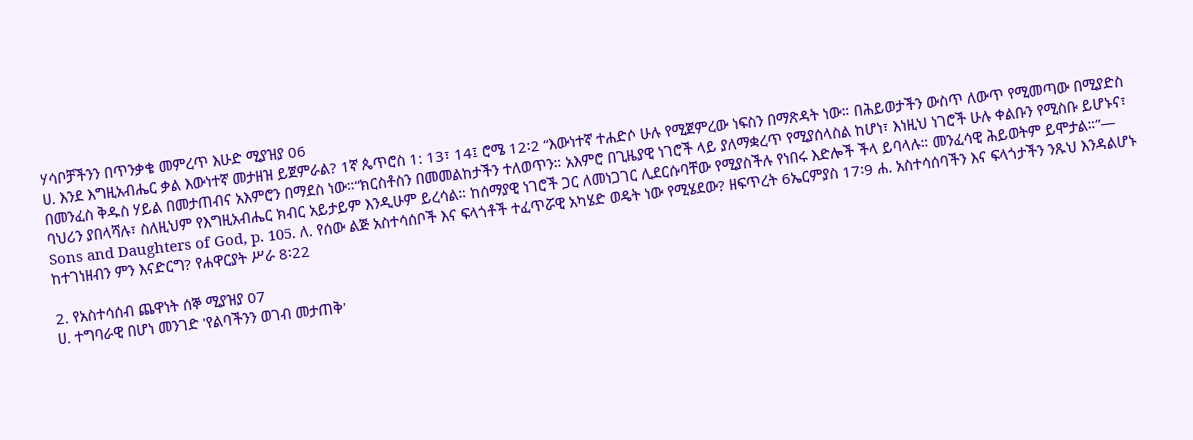ሃሳቦቻችንን በጥንቃቄ መምረጥ እሁድ ሚያዝያ 06
ሀ. እንደ እግዚአብሔር ቃል እውነተኛ መታዘዝ ይጀምራል? 1ኛ ጴጥሮስ 1: 13፣ 14፤ ሮሜ 12፡2 “እውነተኛ ተሐድሶ ሁሉ የሚጀምረው ነፍስን በማጽዳት ነው። በሕይወታችን ውስጥ ለውጥ የሚመጣው በሚያድስ በመንፈስ ቅዱስ ሃይል በመታጠብና አእምሮን በማደስ ነው።“ክርስቶስን በመመልከታችን ተለወጥን። አእምሮ በጊዜያዊ ነገሮች ላይ ያለማቋረጥ የሚያሰላስል ከሆነ፣ እነዚህ ነገሮች ሁሉ ቀልቡን የሚስቡ ይሆኑና፣ ባህሪን ያበላሻሉ፣ ስለዚህም የእግዚአብሔር ክብር አይታይም እንዲሁም ይረሳል። ከሰማያዊ ነገሮች ጋር ለመነጋገር ሊደርሱባቸው የሚያስችሉ የነበሩ እድሎች ችላ ይባላሉ። መንፈሳዊ ሕይወትም ይሞታል።”— Sons and Daughters of God, p. 105. ለ. የሰው ልጅ አስተሳሰቦች እና ፍላጎቶች ተፈጥሯዊ አካሄድ ወዴት ነው የሚሄደው? ዘፍጥረት 6ኤርምያስ 17፡9 ሐ. አስተሳሰባችን እና ፍላጎታችን ንጹህ እንዳልሆኑ ከተገነዘብን ምን እናድርግ? የሐዋርያት ሥራ 8፡22

2. የአስተሳሰብ ጨዋነት ሰኞ ሚያዝያ 07
ሀ. ተግባራዊ በሆነ መንገድ 'የልባችንን ወገብ መታጠቅ'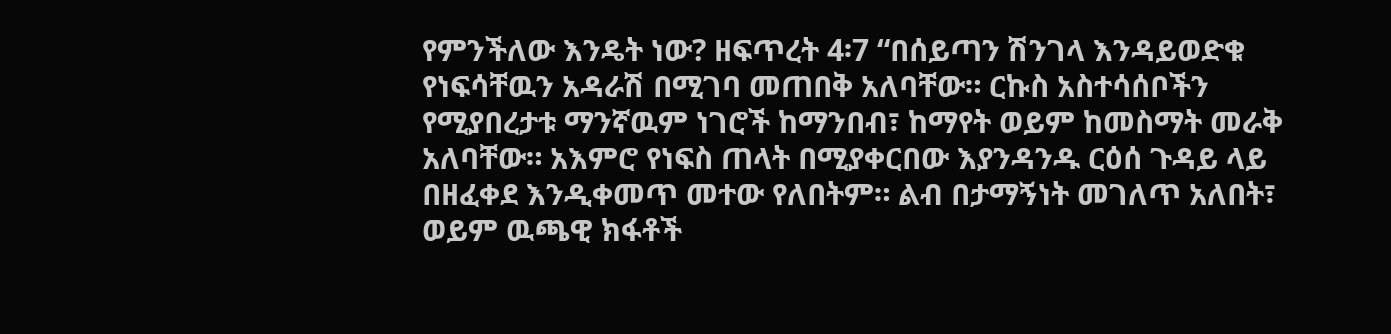የምንችለው እንዴት ነው? ዘፍጥረት 4፡7 “በሰይጣን ሽንገላ እንዳይወድቁ የነፍሳቸዉን አዳራሽ በሚገባ መጠበቅ አለባቸው። ርኩስ አስተሳሰቦችን የሚያበረታቱ ማንኛዉም ነገሮች ከማንበብ፣ ከማየት ወይም ከመስማት መራቅ አለባቸው። አእምሮ የነፍስ ጠላት በሚያቀርበው እያንዳንዱ ርዕሰ ጉዳይ ላይ በዘፈቀደ እንዲቀመጥ መተው የለበትም። ልብ በታማኝነት መገለጥ አለበት፣ ወይም ዉጫዊ ክፋቶች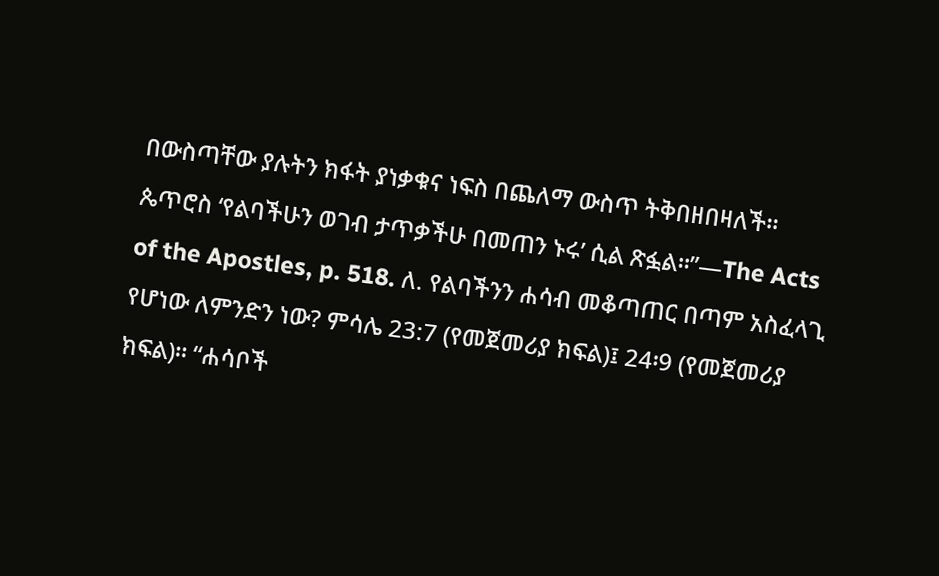በውስጣቸው ያሉትን ክፋት ያነቃቁና ነፍስ በጨለማ ውስጥ ትቅበዘበዛለች። ጴጥሮስ ‘የልባችሁን ወገብ ታጥቃችሁ በመጠን ኑሩ’ ሲል ጽፏል።”—The Acts of the Apostles, p. 518. ለ. የልባችንን ሐሳብ መቆጣጠር በጣም አስፈላጊ የሆነው ለምንድን ነው? ምሳሌ 23:7 (የመጀመሪያ ክፍል)፤ 24፡9 (የመጀመሪያ ክፍል)። “ሐሳቦች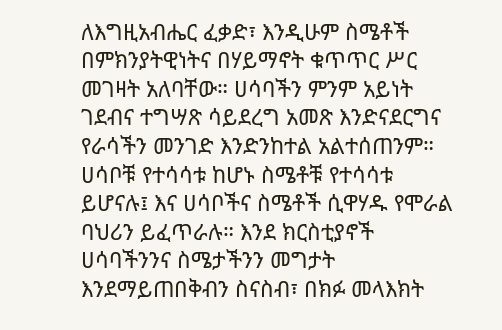ለእግዚአብሔር ፈቃድ፣ እንዲሁም ስሜቶች በምክንያትዊነትና በሃይማኖት ቁጥጥር ሥር መገዛት አለባቸው። ሀሳባችን ምንም አይነት ገደብና ተግሣጽ ሳይደረግ አመጽ እንድናደርግና የራሳችን መንገድ እንድንከተል አልተሰጠንም። ሀሳቦቹ የተሳሳቱ ከሆኑ ስሜቶቹ የተሳሳቱ ይሆናሉ፤ እና ሀሳቦችና ስሜቶች ሲዋሃዱ የሞራል ባህሪን ይፈጥራሉ። እንደ ክርስቲያኖች ሀሳባችንንና ስሜታችንን መግታት እንደማይጠበቅብን ስናስብ፣ በክፉ መላእክት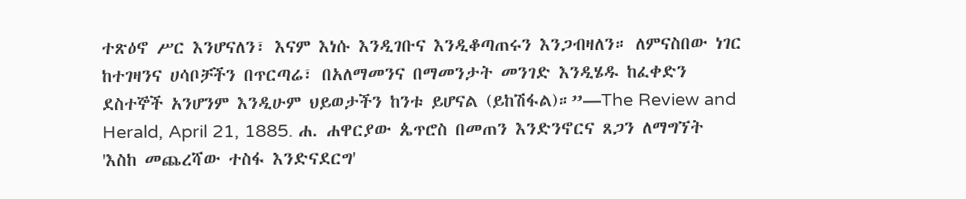ተጽዕኖ ሥር እንሆናለን፣ እናም እነሱ እንዲገቡና እንዲቆጣጠሩን እንጋብዛለን። ለምናስበው ነገር ከተገዛንና ሀሳቦቻችን በጥርጣሬ፣ በአለማመንና በማመንታት መንገድ እንዲሄዱ ከፈቀድን ደስተኞች አንሆንም እንዲሁም ህይወታችን ከንቱ ይሆናል (ይከሽፋል)።”—The Review and Herald, April 21, 1885. ሐ. ሐዋርያው ጴጥሮስ በመጠን እንድንኖርና ጸጋን ለማግኘት 'እስከ መጨረሻው ተስፋ እንድናደርግ'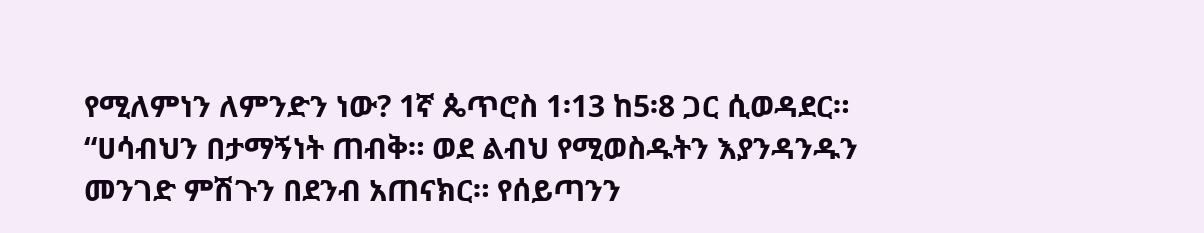የሚለምነን ለምንድን ነው? 1ኛ ጴጥሮስ 1፡13 ከ5፡8 ጋር ሲወዳደር። “ሀሳብህን በታማኝነት ጠብቅ። ወደ ልብህ የሚወስዱትን እያንዳንዱን መንገድ ምሽጉን በደንብ አጠናክር። የሰይጣንን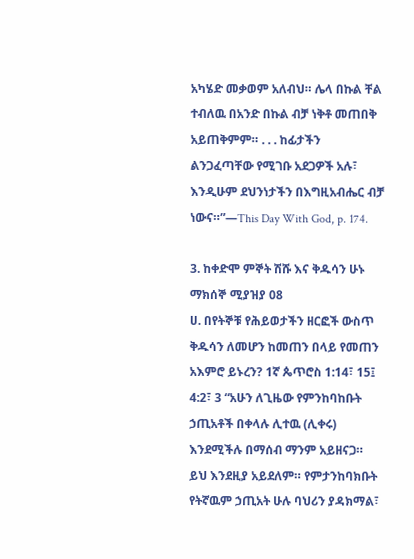አካሄድ መቃወም አለብህ። ሌላ በኩል ቸል ተብለዉ በአንድ በኩል ብቻ ነቅቶ መጠበቅ አይጠቅምም። . . . ከፊታችን ልንጋፈጣቸው የሚገቡ አደጋዎች አሉ፣ እንዲሁም ደህንነታችን በእግዚአብሔር ብቻ ነውና።”—This Day With God, p. 174.

3. ከቀድሞ ምኞት ሽሹ እና ቅዱሳን ሁኑ ማክሰኞ ሚያዝያ 08
ሀ. በየትኞቹ የሕይወታችን ዘርፎች ውስጥ ቅዱሳን ለመሆን ከመጠን በላይ የመጠን አእምሮ ይኑረን? 1ኛ ጴጥሮስ 1:14፣ 15፤ 4:2፣ 3 “አሁን ለጊዜው የምንከባከቡት ኃጢአቶች በቀላሉ ሊተዉ (ሊቀሩ) እንደሚችሉ በማሰብ ማንም አይዘናጋ። ይህ እንደዚያ አይደለም። የምታንከባክቡት የትኛዉም ኃጢአት ሁሉ ባህሪን ያዳክማል፣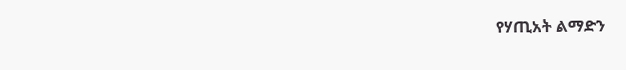የሃጢአት ልማድን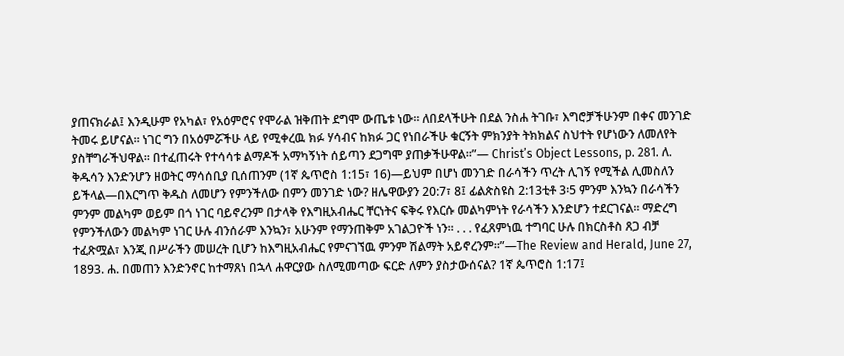ያጠናክራል፤ እንዲሁም የአካል፣ የአዕምሮና የሞራል ዝቅጠት ደግሞ ውጤቱ ነው። ለበደላችሁት በደል ንስሐ ትገቡ፣ እግሮቻችሁንም በቀና መንገድ ትመሩ ይሆናል። ነገር ግን በአዕምሯችሁ ላይ የሚቀረዉ ክፉ ሃሳብና ከክፉ ጋር የነበራችሁ ቁርኝት ምክንያት ትክክልና ስህተት የሆነውን ለመለየት ያስቸግራችህዋል። በተፈጠሩት የተሳሳቱ ልማዶች አማካኝነት ሰይጣን ደጋግሞ ያጠቃችሁዋል።”— Christ’s Object Lessons, p. 281. ለ. ቅዱሳን እንድንሆን ዘወትር ማሳሰቢያ ቢሰጠንም (1ኛ ጴጥሮስ 1:15፣ 16)—ይህም በሆነ መንገድ በራሳችን ጥረት ሊገኝ የሚችል ሊመስለን ይችላል—በእርግጥ ቅዱስ ለመሆን የምንችለው በምን መንገድ ነው? ዘሌዋውያን 20:7፣ 8፤ ፊልጵስዩስ 2:13ቲቶ 3፡5 ምንም እንኳን በራሳችን ምንም መልካም ወይም በጎ ነገር ባይኖረንም በታላቅ የእግዚአብሔር ቸርነትና ፍቅሩ የእርሱ መልካምነት የራሳችን እንድሆን ተደርገናል። ማድረግ የምንችለውን መልካም ነገር ሁሉ ብንሰራም እንኳን፣ አሁንም የማንጠቅም አገልጋዮች ነን። . . . የፈጸምነዉ ተግባር ሁሉ በክርስቶስ ጸጋ ብቻ ተፈጽሟል፣ እንጂ በሥራችን መሠረት ቢሆን ከእግዚአብሔር የምናገኘዉ ምንም ሽልማት አይኖረንም።”—The Review and Herald, June 27, 1893. ሐ. በመጠን እንድንኖር ከተማጸነ በኋላ ሐዋርያው ስለሚመጣው ፍርድ ለምን ያስታውሰናል? 1ኛ ጴጥሮስ 1:17፤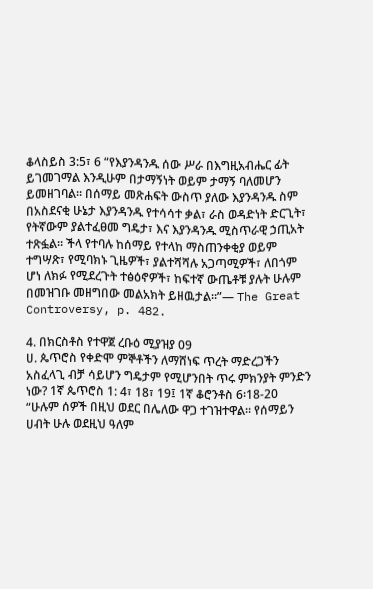ቆላስይስ 3:5፣ 6 “የእያንዳንዱ ሰው ሥራ በእግዚአብሔር ፊት ይገመገማል እንዲሁም በታማኝነት ወይም ታማኝ ባለመሆን ይመዘገባል። በሰማይ መጽሐፍት ውስጥ ያለው እያንዳንዱ ስም በአስደናቂ ሁኔታ እያንዳንዱ የተሳሳተ ቃል፣ ራስ ወዳድነት ድርጊት፣ የትኛውም ያልተፈፀመ ግዴታ፣ እና እያንዳንዱ ሚስጥራዊ ኃጢአት ተጽፏል። ችላ የተባሉ ከሰማይ የተላከ ማስጠንቀቂያ ወይም ተግሣጽ፣ የሚባክኑ ጊዜዎች፣ ያልተሻሻሉ አጋጣሚዎች፣ ለበጎም ሆነ ለክፉ የሚደረጉት ተፅዕኖዎች፣ ከፍተኛ ውጤቶቹ ያሉት ሁሉም በመዝገቡ መዘግበው መልአክት ይዘዉታል።”— The Great Controversy, p. 482.

4. በክርስቶስ የተዋጀ ረቡዕ ሚያዝያ 09
ሀ. ጴጥሮስ የቀድሞ ምኞቶችን ለማሸነፍ ጥረት ማድረጋችን አስፈላጊ ብቻ ሳይሆን ግዴታም የሚሆንበት ጥሩ ምክንያት ምንድን ነው? 1ኛ ጴጥሮስ 1: 4፣ 18፣ 19፤ 1ኛ ቆሮንቶስ 6፡18-20 “ሁሉም ሰዎች በዚህ ወደር በሌለው ዋጋ ተገዝተዋል። የሰማይን ሀብት ሁሉ ወደዚህ ዓለም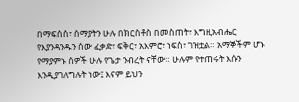በማፍሰስ፣ ሰማያትን ሁሉ በክርስቶስ በመስጠት፣ እግዚአብሔር የእያንዳንዱን ሰው ፈቃድ፣ ፍቅር፣ አእምሮ፣ ነፍስ፣ ገዝቷል። አማኞችም ሆኑ የማያምኑ ሰዎች ሁሉ የጌታ ንብረት ናቸው። ሁሉም የተጠሩት እሱን እንዲያገለግሉት ነው፤ እናም ይህን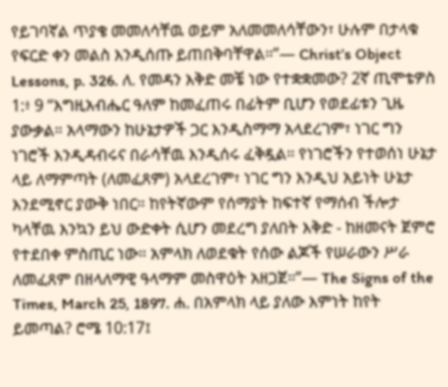የይገባኛል ጥያቄ መመለሳቸዉ ወይም አለመመለሳቸውን፣ ሁሉም በታላቁ የፍርድ ቀን መልስ እንዲሰጡ ይጠበቅባቸዋል።”— Christ’s Object Lessons, p. 326. ለ. የመዳን እቅድ መቼ ነው የተቋቋመው? 2ኛ ጢሞቴዎስ 1:፥ 9 “እግዚአብሔር ዓለም ከመፈጠሩ በፊትም ቢሆን የወደፊቱን ጊዜ ያውቃል። አላማውን ከሁኔታዎች ጋር እንዲስማማ አላደረገም፣ ነገር ግን ነገሮች እንዲዳብሩና በራሳቸዉ እንዲሰሩ ፈቅዷል። የነገሮችን የተወሰነ ሁኔታ ላይ ለማምጣት (ለመፈጸም) አላደረገም፣ ነገር ግን እንዲህ አይነት ሁኔታ እንደሚኖር ያውቅ ነበር። ከየትኛውም የሰማያት ከፍተኛ የማሰብ ችሎታ ካላቸዉ እንኳን ይህ ውድቀት ሲሆን መደረግ ያለበት እቅድ - ከዘመናት ጀምሮ የተደበቀ ምስጢር ነው። አምላክ ለወደቁት የሰው ልጆች የሠራውን ሥራ ለመፈጸም በዘላለማዊ ዓላማም መስዋዕት አዘጋጀ።”— The Signs of the Times, March 25, 1897. ሐ. በአምላክ ላይ ያለው እምነት ከየት ይመጣል? ሮሜ 10:17፤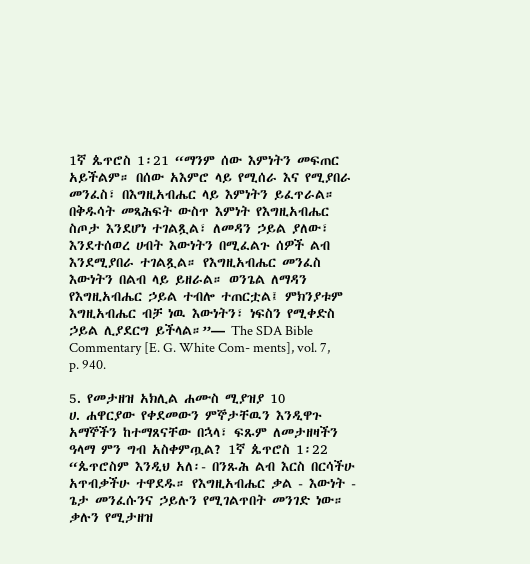1ኛ ጴጥሮስ 1፡21 “ማንም ሰው እምነትን መፍጠር አይችልም። በሰው አእምሮ ላይ የሚሰራ እና የሚያበራ መንፈስ፣ በእግዚአብሔር ላይ እምነትን ይፈጥራል። በቅዱሳት መጻሕፍት ውስጥ እምነት የእግዚአብሔር ስጦታ እንደሆነ ተገልጿል፣ ለመዳን ኃይል ያለው፣ እንደተሰወረ ሀብት እውነትን በሚፈልጉ ሰዎች ልብ እንደሚያበራ ተገልጿል። የእግዚአብሔር መንፈስ እውነትን በልብ ላይ ይዘራል። ወንጌል ለማዳን የእግዚአብሔር ኃይል ተብሎ ተጠርቷል፤ ምክንያቱም እግዚአብሔር ብቻ ነዉ እውነትን፣ ነፍስን የሚቀድስ ኃይል ሊያደርግ ይችላል።”— The SDA Bible Commentary [E. G. White Com- ments], vol. 7, p. 940.

5. የመታዘዝ አክሊል ሐሙስ ሚያዝያ 10
ሀ. ሐዋርያው የቀደመውን ምኞታቸዉን እንዲዋጉ አማኞችን ከተማጸናቸው በኋላ፣ ፍጹም ለመታዘዛችን ዓላማ ምን ግብ አስቀምጧል? 1ኛ ጴጥሮስ 1፡22 “ጴጥሮስም እንዲህ አለ፡- በንጹሕ ልብ እርስ በርሳችሁ አጥብቃችሁ ተዋደዱ። የእግዚአብሔር ቃል - እውነት - ጌታ መንፈሱንና ኃይሉን የሚገልጥበት መንገድ ነው። ቃሉን የሚታዘዝ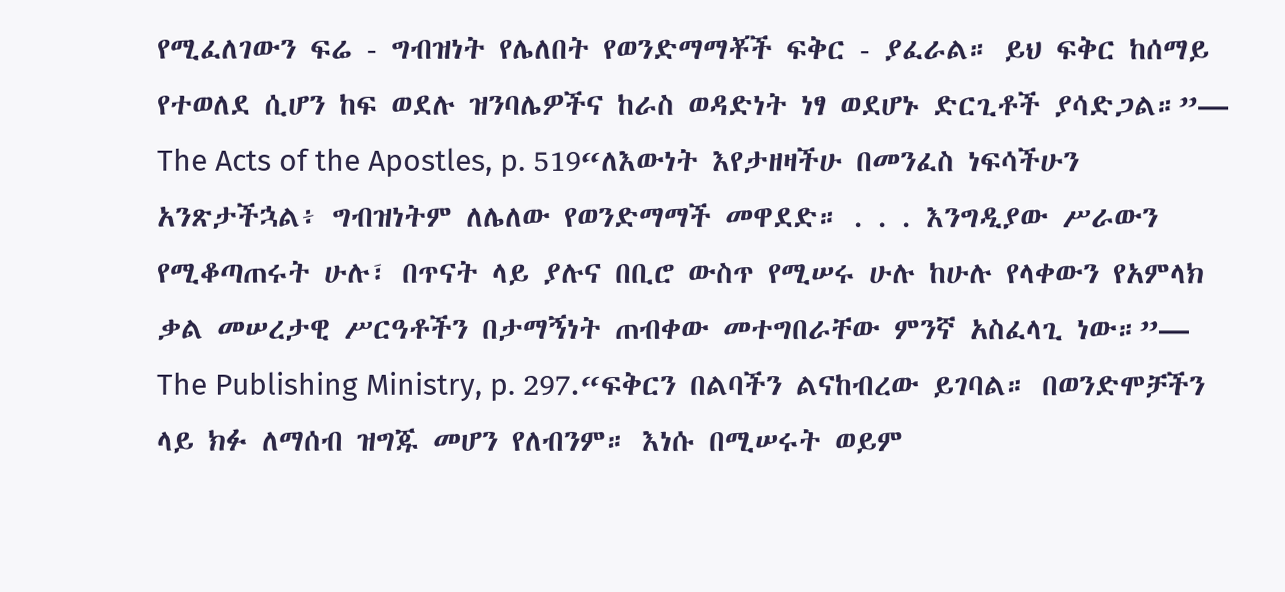የሚፈለገውን ፍሬ - ግብዝነት የሌለበት የወንድማማቾች ፍቅር - ያፈራል። ይህ ፍቅር ከሰማይ የተወለደ ሲሆን ከፍ ወደሉ ዝንባሌዎችና ከራስ ወዳድነት ነፃ ወደሆኑ ድርጊቶች ያሳድጋል።”— The Acts of the Apostles, p. 519“ለእውነት እየታዘዛችሁ በመንፈስ ነፍሳችሁን አንጽታችኋል፥ ግብዝነትም ለሌለው የወንድማማች መዋደድ። . . . እንግዲያው ሥራውን የሚቆጣጠሩት ሁሉ፣ በጥናት ላይ ያሉና በቢሮ ውስጥ የሚሠሩ ሁሉ ከሁሉ የላቀውን የአምላክ ቃል መሠረታዊ ሥርዓቶችን በታማኝነት ጠብቀው መተግበራቸው ምንኛ አስፈላጊ ነው።”— The Publishing Ministry, p. 297.“ፍቅርን በልባችን ልናከብረው ይገባል። በወንድሞቻችን ላይ ክፉ ለማሰብ ዝግጁ መሆን የለብንም። እነሱ በሚሠሩት ወይም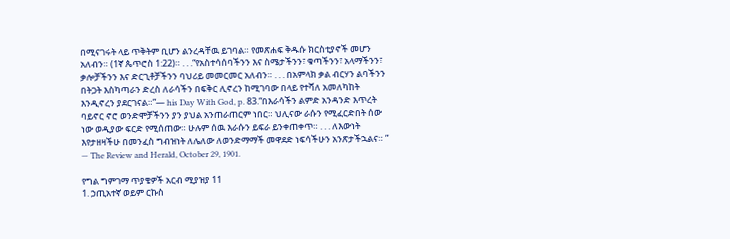በሚናገሩት ላይ ጥቅትም ቢሆን ልንረዳቸዉ ይገባል። የመጽሐፍ ቅዱሱ ክርስቲያኖች መሆን አለብን። (1ኛ ጴጥሮስ 1:22)። . . .“የአስተሳሰባችንን እና ስሜታችንን፣ ቁጣችንን፣ አላማችንን፣ ቃሎቻችንን እና ድርጊቶቻችንን ባህሪይ መመርመር አለብን። . . . በአምላክ ቃል ብርሃን ልባችንን በትጋት እስካጣራን ድረስ ለራሳችን በፍቅር ሊኖረን ከሚገባው በላይ የተሻለ አመለካከት እንዲኖረን ያደርገናል።”— his Day With God, p. 83.“በእራሳችን ልምድ አንዳንድ እጥረት ባይኖር ኖሮ ወንድሞቻችንን ያን ያህል አንጠራጠርም ነበር። ህሊናው ራሱን የሚፈርድበት ሰው ነው ወዲያው ፍርድ የሚሰጠው። ሁሉም ሰዉ እራሱን ይፍራ ይንቀጠቀጥ። . . . ለእውነት እየታዘዛችሁ በመንፈስ ግብዝነት ለሌለው ለወንድማማች መዋደድ ነፍሳችሁን አንጽታችኋልና። ” — The Review and Herald, October 29, 1901.

የግል ግምገማ ጥያቄዎች አርብ ሚያዝያ 11
1. ኃጢአተኛ ወይም ርኩስ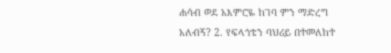ሐሳብ ወደ አእምሮዬ ከገባ ምን ማድረግ አለብኝ? 2. የፍላጎቴን ባህሪይ በተመለከተ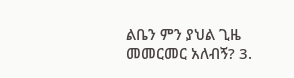ልቤን ምን ያህል ጊዜ መመርመር አለብኝ? 3.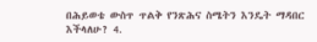በሕይወቴ ውስጥ ጥልቅ የንጽሕና ስሜትን እንዴት ማዳበር እችላለሁ? 4.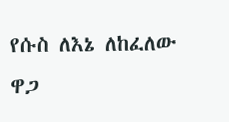የሱስ ለእኔ ለከፈለው ዋጋ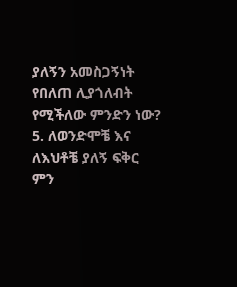ያለኝን አመስጋኝነት የበለጠ ሊያጎለብት የሚችለው ምንድን ነው? 5. ለወንድሞቼ እና ለእህቶቼ ያለኝ ፍቅር ምን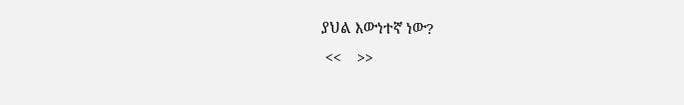ያህል እውነተኛ ነው?
 <<    >>